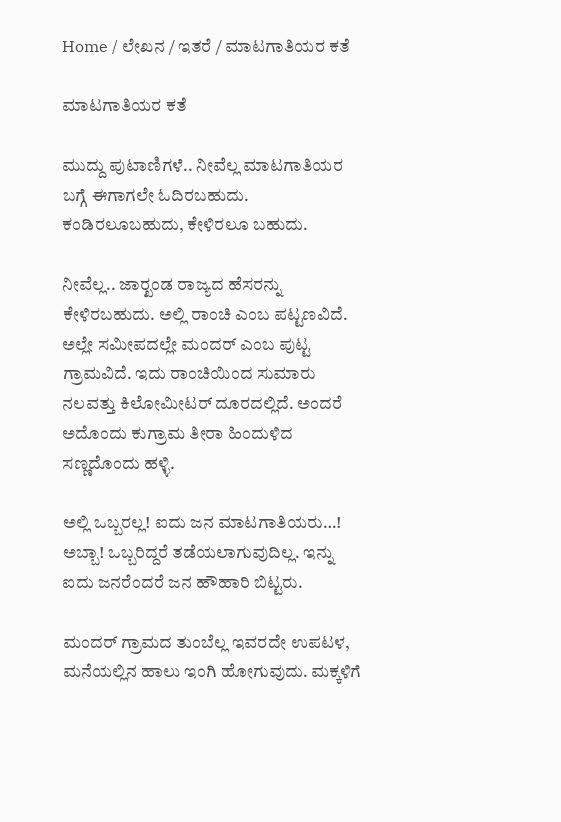Home / ಲೇಖನ / ಇತರೆ / ಮಾಟಗಾತಿಯರ ಕತೆ

ಮಾಟಗಾತಿಯರ ಕತೆ

ಮುದ್ದು ಪುಟಾಣಿಗಳೆ.. ನೀವೆಲ್ಲ ಮಾಟಗಾತಿಯರ ಬಗ್ಗೆ ಈಗಾಗಲೇ ಓದಿರಬಹುದು. ಕಂಡಿರಲೂಬಹುದು, ಕೇಳಿರಲೂ ಬಹುದು.

ನೀವೆಲ್ಲ.. ಜಾರ್‍ಖಂಡ ರಾಜ್ಯದ ಹೆಸರನ್ನು ಕೇಳಿರಬಹುದು. ಅಲ್ಲಿ ರಾಂಚಿ ಎಂಬ ಪಟ್ಟಣವಿದೆ. ಅಲ್ಲೇ ಸಮೀಪದಲ್ಲೇ ಮಂದರ್ ಎಂಬ ಪುಟ್ಟ ಗ್ರಾಮವಿದೆ. ಇದು ರಾಂಚಿಯಿಂದ ಸುಮಾರು ನಲವತ್ತು ಕಿಲೋಮೀಟರ್ ದೂರದಲ್ಲಿದೆ. ಅಂದರೆ ಅದೊಂದು ಕುಗ್ರಾಮ ತೀರಾ ಹಿಂದುಳಿದ ಸಣ್ಣದೊಂದು ಹಳ್ಳಿ.

ಅಲ್ಲಿ ಒಬ್ಬರಲ್ಲ! ಐದು ಜನ ಮಾಟಗಾತಿಯರು…! ಅಬ್ಬಾ! ಒಬ್ಬರಿದ್ದರೆ ತಡೆಯಲಾಗುವುದಿಲ್ಲ. ಇನ್ನು ಐದು ಜನರೆಂದರೆ ಜನ ಹೌಹಾರಿ ಬಿಟ್ಟರು.

ಮಂದರ್ ಗ್ರಾಮದ ತುಂಬೆಲ್ಲ ಇವರದೇ ಉಪಟಳ, ಮನೆಯಲ್ಲಿನ ಹಾಲು ಇಂಗಿ ಹೋಗುವುದು. ಮಕ್ಕಳಿಗೆ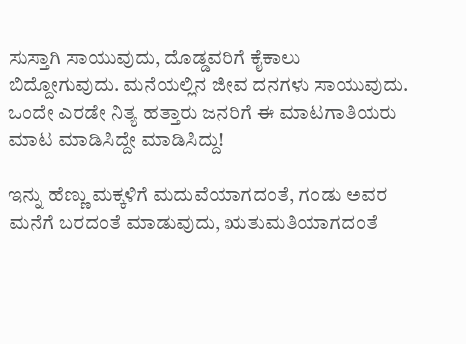ಸುಸ್ತಾಗಿ ಸಾಯುವುದು, ದೊಡ್ಡವರಿಗೆ ಕೈಕಾಲು ಬಿದ್ದೋಗುವುದು. ಮನೆಯಲ್ಲಿನ ಜೀವ ದನಗಳು ಸಾಯುವುದು. ಒಂದೇ ಎರಡೇ ನಿತ್ಯ ಹತ್ತಾರು ಜನರಿಗೆ ಈ ಮಾಟಗಾತಿಯರು ಮಾಟ ಮಾಡಿಸಿದ್ದೇ ಮಾಡಿಸಿದ್ದು!

ಇನ್ನು ಹೆಣ್ಣು ಮಕ್ಕಳಿಗೆ ಮದುವೆಯಾಗದಂತೆ, ಗಂಡು ಅವರ ಮನೆಗೆ ಬರದಂತೆ ಮಾಡುವುದು, ಋತುಮತಿಯಾಗದಂತೆ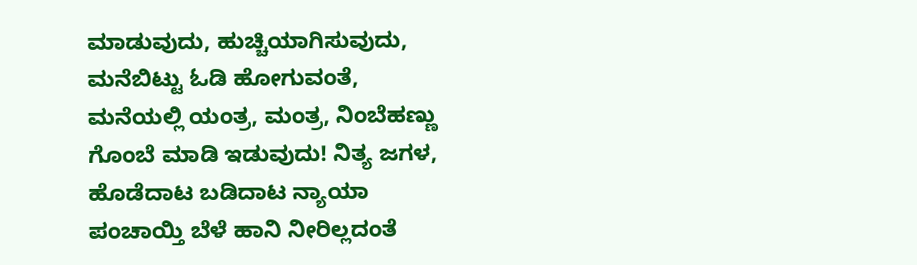ಮಾಡುವುದು, ಹುಚ್ಚಿಯಾಗಿಸುವುದು, ಮನೆಬಿಟ್ಟು ಓಡಿ ಹೋಗುವಂತೆ, ಮನೆಯಲ್ಲಿ ಯಂತ್ರ, ಮಂತ್ರ, ನಿಂಬೆಹಣ್ಣು ಗೊಂಬೆ ಮಾಡಿ ಇಡುವುದು! ನಿತ್ಯ ಜಗಳ, ಹೊಡೆದಾಟ ಬಡಿದಾಟ ನ್ಯಾಯಾ ಪಂಚಾಯ್ತಿ ಬೆಳೆ ಹಾನಿ ನೀರಿಲ್ಲದಂತೆ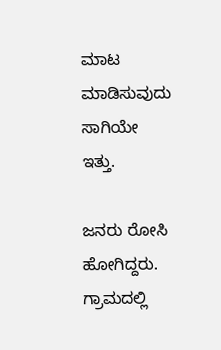ಮಾಟ ಮಾಡಿಸುವುದು ಸಾಗಿಯೇ ಇತ್ತು.

ಜನರು ರೋಸಿ ಹೋಗಿದ್ದರು. ಗ್ರಾಮದಲ್ಲಿ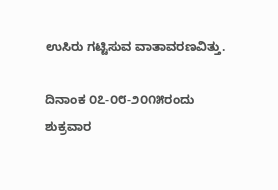ಉಸಿರು ಗಟ್ಟಿಸುವ ವಾತಾವರಣವಿತ್ತು.

ದಿನಾಂಕ ೦೭-೦೮-೨೦೧೫ರಂದು ಶುಕ್ರವಾರ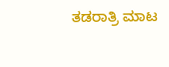ತಡರಾತ್ರಿ ಮಾಟ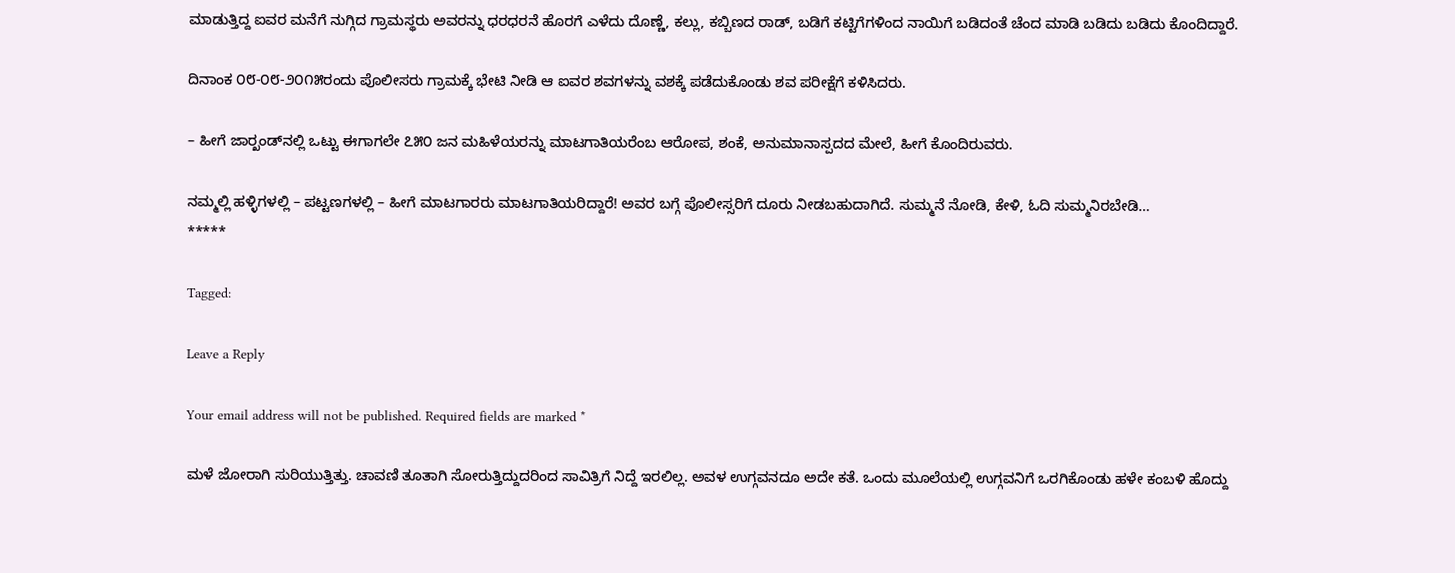ಮಾಡುತ್ತಿದ್ದ ಐವರ ಮನೆಗೆ ನುಗ್ಗಿದ ಗ್ರಾಮಸ್ಥರು ಅವರನ್ನು ಧರಧರನೆ ಹೊರಗೆ ಎಳೆದು ದೊಣ್ಣೆ, ಕಲ್ಲು, ಕಬ್ಬಿಣದ ರಾಡ್, ಬಡಿಗೆ ಕಟ್ಟಿಗೆಗಳಿಂದ ನಾಯಿಗೆ ಬಡಿದಂತೆ ಚೆಂದ ಮಾಡಿ ಬಡಿದು ಬಡಿದು ಕೊಂದಿದ್ದಾರೆ.

ದಿನಾಂಕ ೦೮-೦೮-೨೦೧೫ರಂದು ಪೊಲೀಸರು ಗ್ರಾಮಕ್ಕೆ ಭೇಟಿ ನೀಡಿ ಆ ಐವರ ಶವಗಳನ್ನು ವಶಕ್ಕೆ ಪಡೆದುಕೊಂಡು ಶವ ಪರೀಕ್ಷೆಗೆ ಕಳಿಸಿದರು.

– ಹೀಗೆ ಜಾರ್‍ಖಂಡ್‌ನಲ್ಲಿ ಒಟ್ಟು ಈಗಾಗಲೇ ೭೫೦ ಜನ ಮಹಿಳೆಯರನ್ನು ಮಾಟಗಾತಿಯರೆಂಬ ಆರೋಪ, ಶಂಕೆ, ಅನುಮಾನಾಸ್ಪದದ ಮೇಲೆ, ಹೀಗೆ ಕೊಂದಿರುವರು.

ನಮ್ಮಲ್ಲಿ ಹಳ್ಳಿಗಳಲ್ಲಿ – ಪಟ್ಟಣಗಳಲ್ಲಿ – ಹೀಗೆ ಮಾಟಗಾರರು ಮಾಟಗಾತಿಯರಿದ್ದಾರೆ! ಅವರ ಬಗ್ಗೆ ಪೊಲೀಸ್ಸರಿಗೆ ದೂರು ನೀಡಬಹುದಾಗಿದೆ. ಸುಮ್ಮನೆ ನೋಡಿ, ಕೇಳಿ, ಓದಿ ಸುಮ್ಮನಿರಬೇಡಿ…
*****

Tagged:

Leave a Reply

Your email address will not be published. Required fields are marked *

ಮಳೆ ಜೋರಾಗಿ ಸುರಿಯುತ್ತಿತ್ತು. ಚಾವಣಿ ತೂತಾಗಿ ಸೋರುತ್ತಿದ್ದುದರಿಂದ ಸಾವಿತ್ರಿಗೆ ನಿದ್ದೆ ಇರಲಿಲ್ಲ. ಅವಳ ಉಗ್ಗವನದೂ ಅದೇ ಕತೆ. ಒಂದು ಮೂಲೆಯಲ್ಲಿ ಉಗ್ಗವನಿಗೆ ಒರಗಿಕೊಂಡು ಹಳೇ ಕಂಬಳಿ ಹೊದ್ದು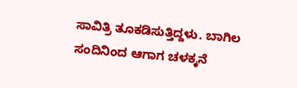ಸಾವಿತ್ರಿ ತೂಕಡಿಸುತ್ತಿದ್ದಳು. ಬಾಗಿಲ ಸಂದಿನಿಂದ ಆಗಾಗ ಚಳಕ್ಕನೆ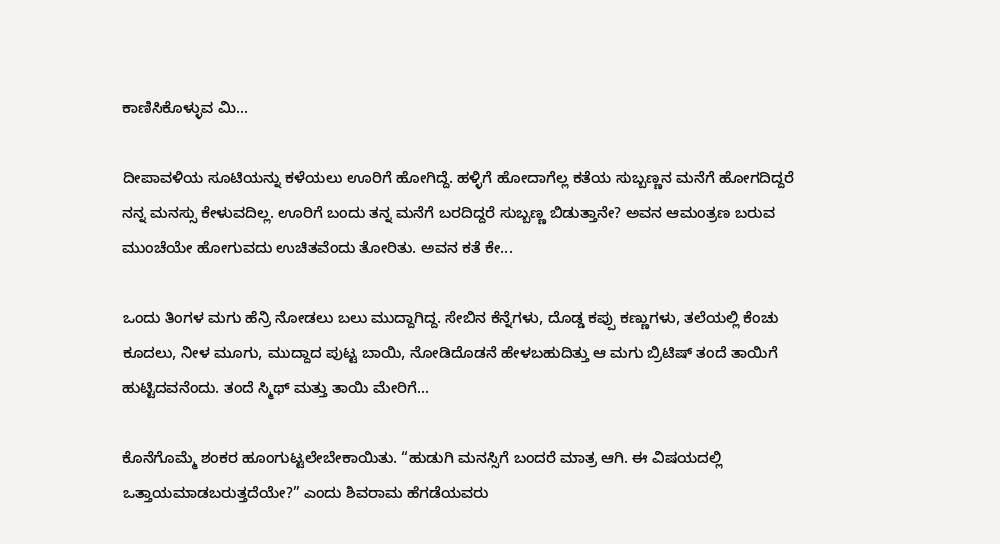ಕಾಣಿಸಿಕೊಳ್ಳುವ ಮಿ...

ದೀಪಾವಳಿಯ ಸೂಟಿಯನ್ನು ಕಳೆಯಲು ಊರಿಗೆ ಹೋಗಿದ್ದೆ. ಹಳ್ಳಿಗೆ ಹೋದಾಗೆಲ್ಲ ಕತೆಯ ಸುಬ್ಬಣ್ಣನ ಮನೆಗೆ ಹೋಗದಿದ್ದರೆ ನನ್ನ ಮನಸ್ಸು ಕೇಳುವದಿಲ್ಲ. ಊರಿಗೆ ಬಂದು ತನ್ನ ಮನೆಗೆ ಬರದಿದ್ದರೆ ಸುಬ್ಬಣ್ಣ ಬಿಡುತ್ತಾನೇ? ಅವನ ಆಮಂತ್ರಣ ಬರುವ ಮುಂಚೆಯೇ ಹೋಗುವದು ಉಚಿತವೆಂದು ತೋರಿತು. ಅವನ ಕತೆ ಕೇ...

ಒಂದು ತಿಂಗಳ ಮಗು ಹೆನ್ರಿ ನೋಡಲು ಬಲು ಮುದ್ದಾಗಿದ್ದ. ಸೇಬಿನ ಕೆನ್ನೆಗಳು, ದೊಡ್ಡ ಕಪ್ಪು ಕಣ್ಣುಗಳು, ತಲೆಯಲ್ಲಿ ಕೆಂಚು ಕೂದಲು, ನೀಳ ಮೂಗು, ಮುದ್ದಾದ ಪುಟ್ಟ ಬಾಯಿ, ನೋಡಿದೊಡನೆ ಹೇಳಬಹುದಿತ್ತು ಆ ಮಗು ಬ್ರಿಟಿಷ್ ತಂದೆ ತಾಯಿಗೆ ಹುಟ್ಟಿದವನೆಂದು. ತಂದೆ ಸ್ಮಿಥ್ ಮತ್ತು ತಾಯಿ ಮೇರಿಗೆ...

ಕೊನೆಗೊಮ್ಮೆ ಶಂಕರ ಹೂಂಗುಟ್ಟಲೇಬೇಕಾಯಿತು. “ಹುಡುಗಿ ಮನಸ್ಸಿಗೆ ಬಂದರೆ ಮಾತ್ರ ಆಗಿ. ಈ ವಿಷಯದಲ್ಲಿ ಒತ್ತಾಯಮಾಡಬರುತ್ತದೆಯೇ?” ಎಂದು ಶಿವರಾಮ ಹೆಗಡೆಯವರು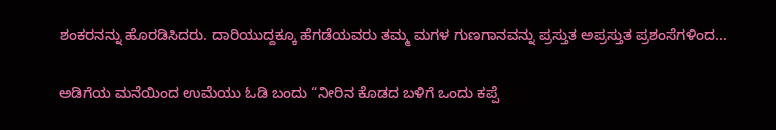ಶಂಕರನನ್ನು ಹೊರಡಿಸಿದರು. ದಾರಿಯುದ್ದಕ್ಕೂ ಹೆಗಡೆಯವರು ತಮ್ಮ ಮಗಳ ಗುಣಗಾನವನ್ನು ಪ್ರಸ್ತುತ ಅಪ್ರಸ್ತುತ ಪ್ರಶಂಸೆಗಳಿಂದ...

ಅಡಿಗೆಯ ಮನೆಯಿಂದ ಉಮೆಯು ಓಡಿ ಬಂದು “ನೀರಿನ ಕೊಡದ ಬಳಿಗೆ ಒಂದು ಕಪ್ಪೆ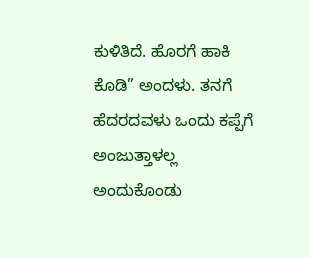ಕುಳಿತಿದೆ. ಹೊರಗೆ ಹಾಕಿ ಕೊಡಿ” ಅಂದಳು. ತನಗೆ ಹೆದರದವಳು ಒಂದು ಕಪ್ಪೆಗೆ ಅಂಜುತ್ತಾಳಲ್ಲ ಅಂದುಕೊಂಡು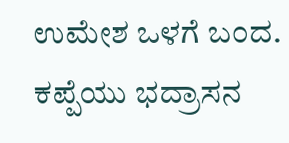ಉಮೇಶ ಒಳಗೆ ಬಂದ. ಕಪ್ಪೆಯು ಭದ್ರಾಸನ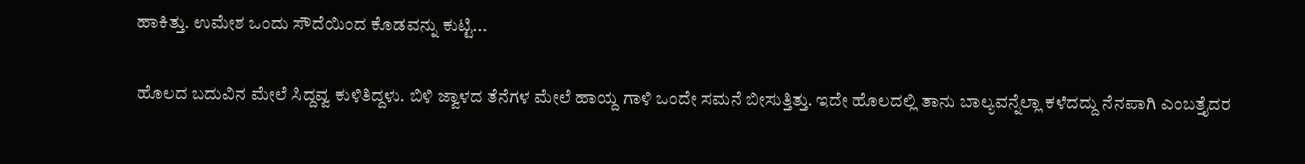ಹಾಕಿತ್ತು. ಉಮೇಶ ಒಂದು ಸೌದೆಯಿಂದ ಕೊಡವನ್ನು ಕುಟ್ಟಿ...

ಹೊಲದ ಬದುವಿನ ಮೇಲೆ ಸಿದ್ದವ್ವ ಕುಳಿತಿದ್ದಳು. ಬಿಳಿ ಜ್ವಾಳದ ತೆನೆಗಳ ಮೇಲೆ ಹಾಯ್ದ ಗಾಳಿ ಒಂದೇ ಸಮನೆ ಬೀಸುತ್ತಿತ್ತು. ಇದೇ ಹೊಲದಲ್ಲಿ ತಾನು ಬಾಲ್ಯವನ್ನೆಲ್ಲಾ ಕಳೆದದ್ದು ನೆನಪಾಗಿ ಎಂಬತ್ತೈದರ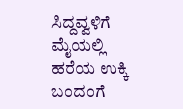ಸಿದ್ದವ್ವಳಿಗೆ ಮೈಯಲ್ಲಿ ಹರೆಯ ಉಕ್ಕಿ ಬಂದಂಗೆ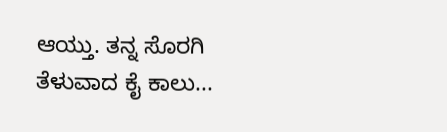ಆಯ್ತು. ತನ್ನ ಸೊರಗಿ ತೆಳುವಾದ ಕೈ ಕಾಲು...